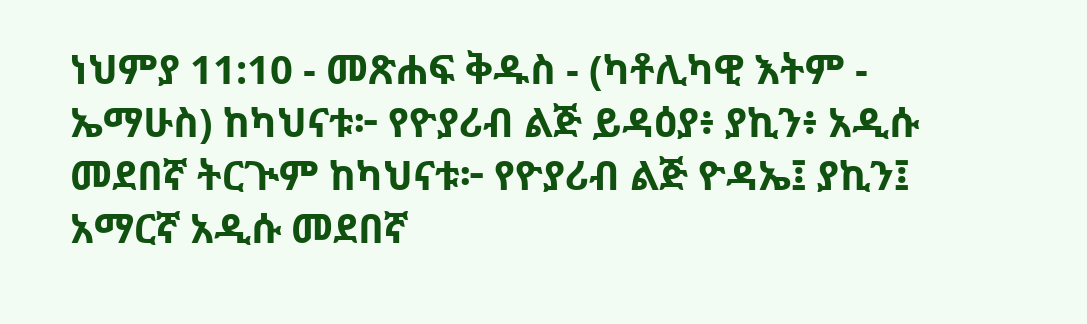ነህምያ 11:10 - መጽሐፍ ቅዱስ - (ካቶሊካዊ እትም - ኤማሁስ) ከካህናቱ፦ የዮያሪብ ልጅ ይዳዕያ፥ ያኪን፥ አዲሱ መደበኛ ትርጒም ከካህናቱ፦ የዮያሪብ ልጅ ዮዳኤ፤ ያኪን፤ አማርኛ አዲሱ መደበኛ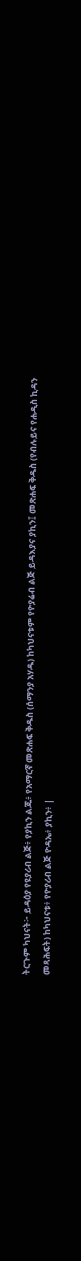ትርጉም ካህናት፦ ይዳዕያ የዩያሪብ ልጅ፥ የያኪን ልጁ፥ የአማርኛ መጽሐፍ ቅዱስ (ሰማንያ አሃዱ) ከካህናቱም የዮያሬብ ልጅ ይዳእያና ያኪን፤ መጽሐፍ ቅዱስ (የብሉይና የሐዲስ ኪዳን መጻሕፍት) ከካህናቱ፥ የዮያሪብ ልጅ ዮዳኤ፥ ያኪን፥ |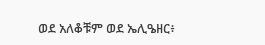ወደ አለቆቹም ወደ ኤሊዔዘር፥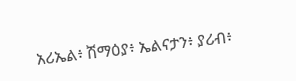አሪኤል፥ ሽማዕያ፥ ኤልናታን፥ ያሪብ፥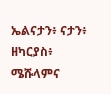ኤልናታን፥ ናታን፥ ዘካርያስ፥ ሜሹላምና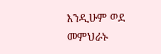እንዲሁም ወደ መምህራኑ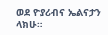ወደ ዮያሪብና ኤልናታን ላክሁ።